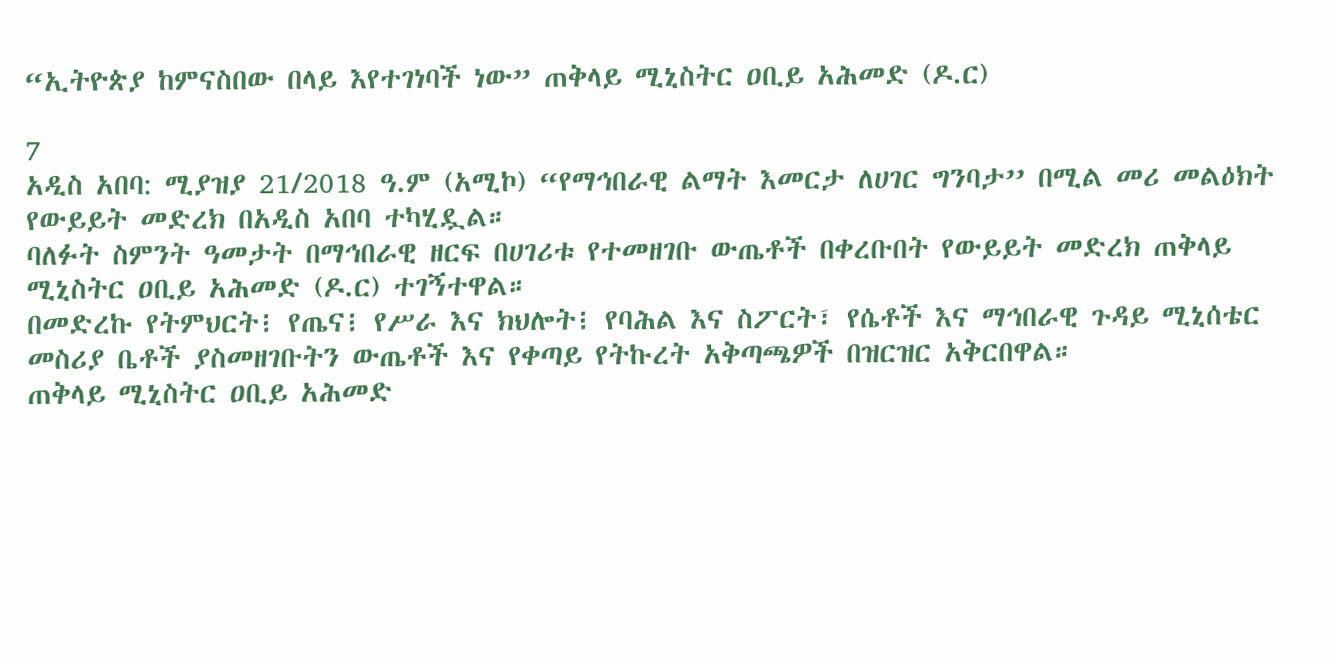“ኢትዮጵያ ከምናስበው በላይ እየተገነባች ነው” ጠቅላይ ሚኒስትር ዐቢይ አሕመድ (ዶ.ር)

7
አዲስ አበባ: ሚያዝያ 21/2018 ዓ.ም (አሚኮ) “የማኅበራዊ ልማት እመርታ ለሀገር ግንባታ’’ በሚል መሪ መልዕክት የውይይት መድረክ በአዲስ አበባ ተካሂዷል።
ባለፉት ስምንት ዓመታት በማኅበራዊ ዘርፍ በሀገሪቱ የተመዘገቡ ውጤቶች በቀረቡበት የውይይት መድረክ ጠቅላይ ሚኒስትር ዐቢይ አሕመድ (ዶ.ር) ተገኝተዋል።
በመድረኩ የትምህርት፧ የጤና፧ የሥራ እና ክህሎት፧ የባሕል እና ስፖርት፣ የሴቶች እና ማኅበራዊ ጉዳይ ሚኒሰቴር መስሪያ ቤቶች ያስመዘገቡትን ውጤቶች እና የቀጣይ የትኩረት አቅጣጫዎች በዝርዝር አቅርበዋል።
ጠቅላይ ሚኒስትር ዐቢይ አሕመድ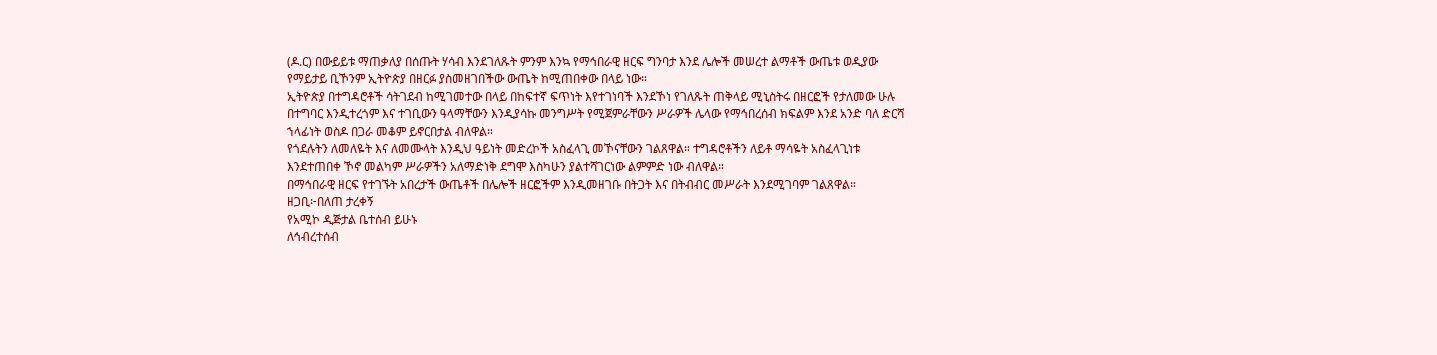(ዶ.ር) በውይይቱ ማጠቃለያ በሰጡት ሃሳብ እንደገለጹት ምንም እንኳ የማኅበራዊ ዘርፍ ግንባታ እንደ ሌሎች መሠረተ ልማቶች ውጤቱ ወዲያው የማይታይ ቢኾንም ኢትዮጵያ በዘርፉ ያስመዘገበችው ውጤት ከሚጠበቀው በላይ ነው።
ኢትዮጵያ በተግዳሮቶች ሳትገደብ ከሚገመተው በላይ በከፍተኛ ፍጥነት እየተገነባች እንደኾነ የገለጹት ጠቅላይ ሚኒስትሩ በዘርፎች የታለመው ሁሉ በተግባር እንዲተረጎም እና ተገቢውን ዓላማቸውን እንዲያሳኩ መንግሥት የሚጀምራቸውን ሥራዎች ሌላው የማኅበረሰብ ክፍልም እንደ አንድ ባለ ድርሻ ኀላፊነት ወስዶ በጋራ መቆም ይኖርበታል ብለዋል።
የጎደሉትን ለመለዬት እና ለመሙላት እንዲህ ዓይነት መድረኮች አስፈላጊ መኾናቸውን ገልጸዋል። ተግዳሮቶችን ለይቶ ማሳዬት አስፈላጊነቱ እንደተጠበቀ ኾኖ መልካም ሥራዎችን አለማድነቅ ደግሞ እስካሁን ያልተሻገርነው ልምምድ ነው ብለዋል።
በማኅበራዊ ዘርፍ የተገኙት አበረታች ውጤቶች በሌሎች ዘርፎችም እንዲመዘገቡ በትጋት እና በትብብር መሥራት እንደሚገባም ገልጸዋል።
ዘጋቢ፦በለጠ ታረቀኝ
የአሚኮ ዲጅታል ቤተሰብ ይሁኑ
ለኅብረተሰብ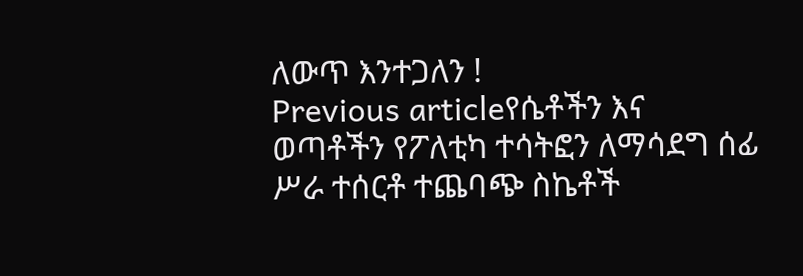ለውጥ እንተጋለን !
Previous articleየሴቶችን እና ወጣቶችን የፖለቲካ ተሳትፎን ለማሳደግ ሰፊ ሥራ ተሰርቶ ተጨባጭ ስኬቶች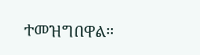ተመዝግበዋል።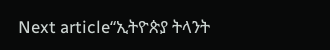Next article“ኢትዮጵያ ትላንት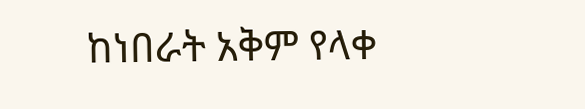ከነበራት አቅም የላቀ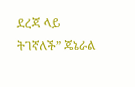ደረጃ ላይ ትገኛለች” ጄኔራል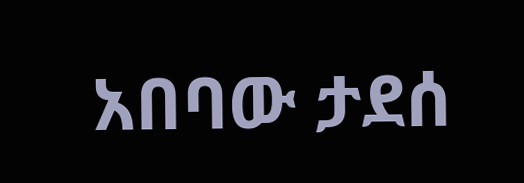አበባው ታደሰ